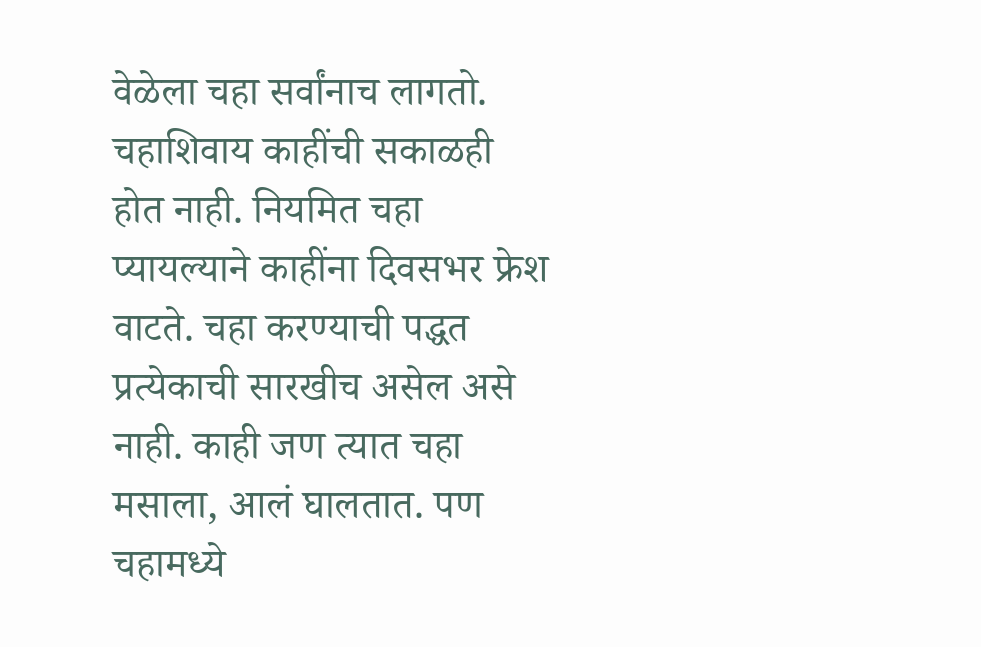वेळेला चहा सर्वांनाच लागतो. चहाशिवाय काहींची सकाळही होत नाही. नियमित चहा प्यायल्याने काहींना दिवसभर फ्रेश वाटते. चहा करण्याची पद्धत प्रत्येकाची सारखीच असेल असे नाही. काही जण त्यात चहा मसाला, आलं घालतात. पण चहामध्ये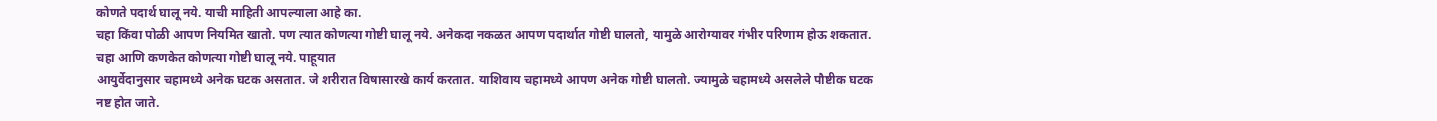कोणते पदार्थ घालू नये. याची माहिती आपल्याला आहे का.
चहा किंवा पोळी आपण नियमित खातो. पण त्यात कोणत्या गोष्टी घालू नये. अनेकदा नकळत आपण पदार्थात गोष्टी घालतो, यामुळे आरोग्यावर गंभीर परिणाम होऊ शकतात. चहा आणि कणकेत कोणत्या गोष्टी घालू नये. पाहूयात
आयुर्वेदानुसार चहामध्ये अनेक घटक असतात. जे शरीरात विषासारखे कार्य करतात. याशिवाय चहामध्ये आपण अनेक गोष्टी घालतो. ज्यामुळे चहामध्ये असलेले पौष्टीक घटक नष्ट होत जाते.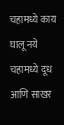चहामध्ये काय घालू नये
चहामध्ये दूध आणि साखर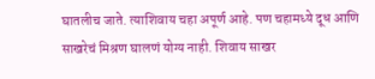घातलीच जाते. त्याशिवाय चहा अपूर्ण आहे. पण चहामध्ये दूध आणि साखरेचं मिश्रण घालणं योग्य नाही. शिवाय साखर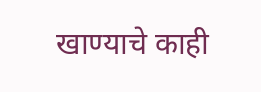खाण्याचे काही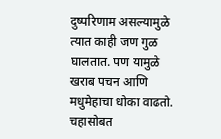दुष्परिणाम असल्यामुळे त्यात काही जण गुळ घालतात. पण यामुळे खराब पचन आणि मधुमेहाचा धोका वाढतो. चहासोबत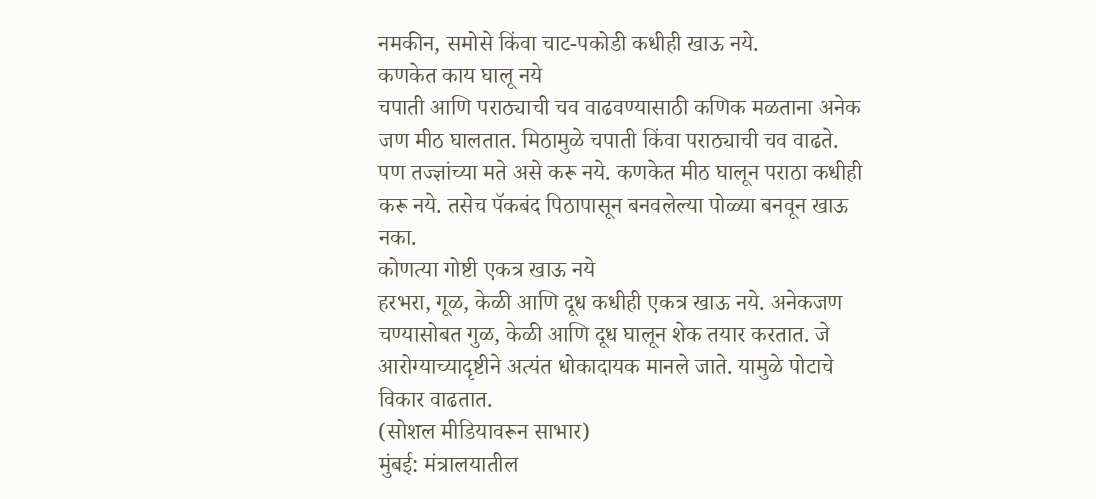नमकीन, समोसे किंवा चाट-पकोडी कधीही खाऊ नये.
कणकेत काय घालू नये
चपाती आणि पराठ्याची चव वाढवण्यासाठी कणिक मळताना अनेक जण मीठ घालतात. मिठामुळे चपाती किंवा पराठ्याची चव वाढते. पण तज्ज्ञांच्या मते असे करू नये. कणकेत मीठ घालून पराठा कधीही करू नये. तसेच पॅकबंद पिठापासून बनवलेल्या पोळ्या बनवून खाऊ नका.
कोणत्या गोष्टी एकत्र खाऊ नये
हरभरा, गूळ, केळी आणि दूध कधीही एकत्र खाऊ नये. अनेकजण चण्यासोबत गुळ, केळी आणि दूध घालून शेक तयार करतात. जे आरोग्याच्यादृष्टीने अत्यंत धोकादायक मानले जाते. यामुळे पोटाचे विकार वाढतात.
(सोशल मीडियावरून साभार)
मुंबई: मंत्रालयातील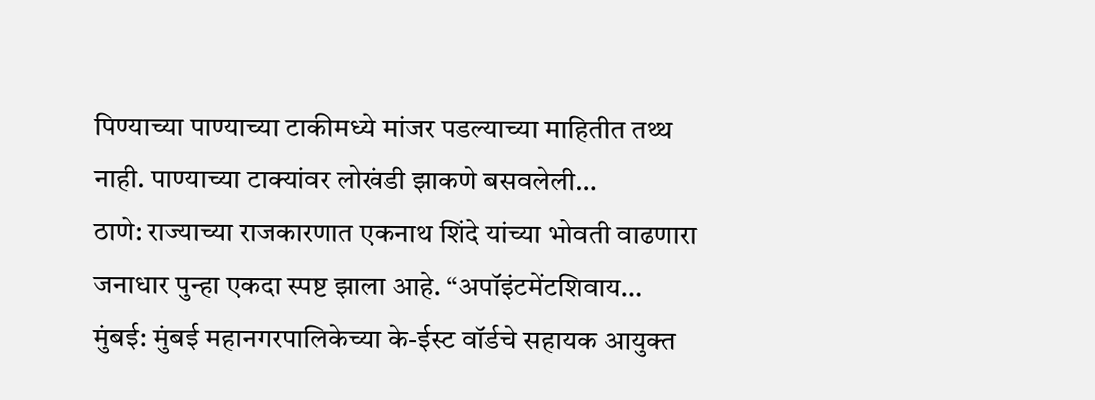पिण्याच्या पाण्याच्या टाकीमध्ये मांजर पडल्याच्या माहितीत तथ्थ नाही. पाण्याच्या टाक्यांवर लोखंडी झाकणे बसवलेली…
ठाणे: राज्याच्या राजकारणात एकनाथ शिंदे यांच्या भोवती वाढणारा जनाधार पुन्हा एकदा स्पष्ट झाला आहे. “अपॉइंटमेंटशिवाय…
मुंबई: मुंबई महानगरपालिकेच्या के-ईस्ट वॉर्डचे सहायक आयुक्त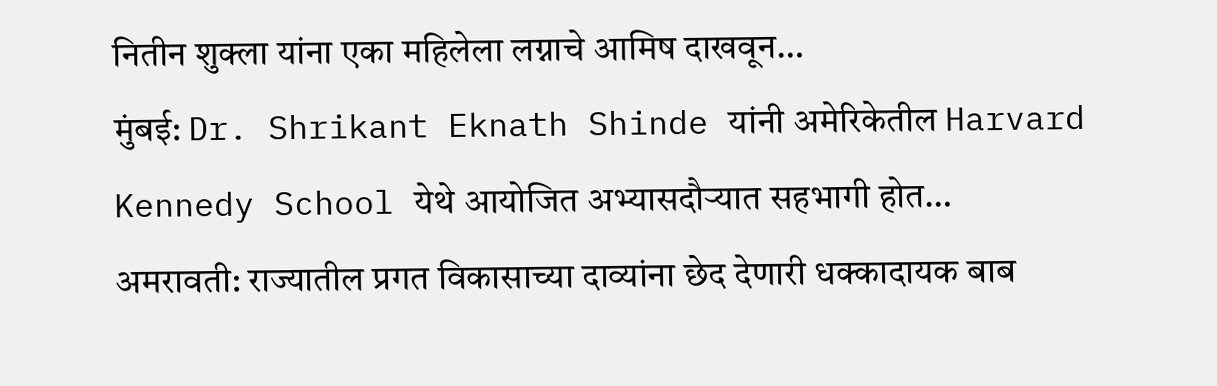नितीन शुक्ला यांना एका महिलेला लग्नाचे आमिष दाखवून…
मुंबई: Dr. Shrikant Eknath Shinde यांनी अमेरिकेतील Harvard Kennedy School येथे आयोजित अभ्यासदौऱ्यात सहभागी होत…
अमरावती: राज्यातील प्रगत विकासाच्या दाव्यांना छेद देणारी धक्कादायक बाब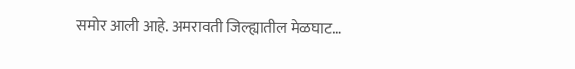समोर आली आहे. अमरावती जिल्ह्यातील मेळघाट…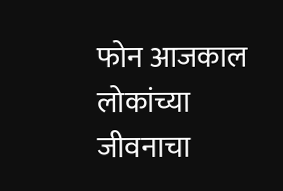फोन आजकाल लोकांच्या जीवनाचा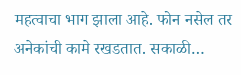महत्वाचा भाग झाला आहे. फोन नसेल तर अनेकांची कामे रखडतात. सकाळी…